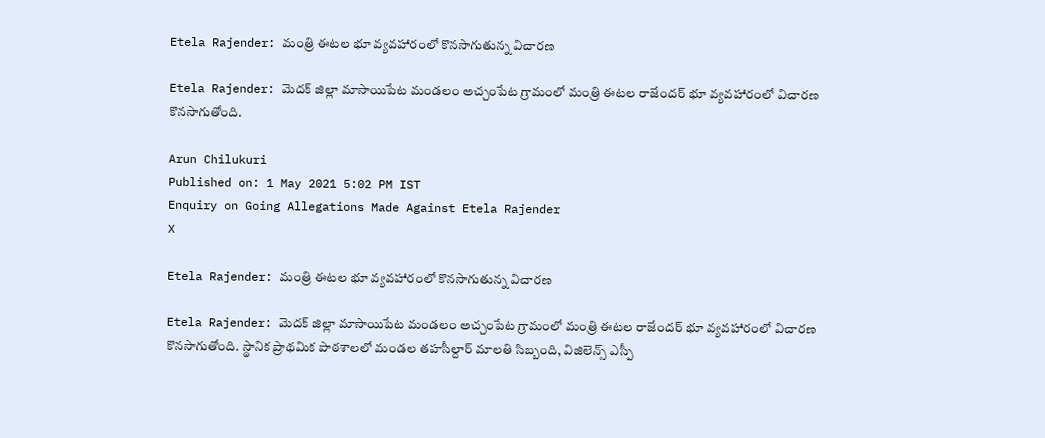Etela Rajender: మంత్రి ఈటల భూ వ్యవహారంలో కొనసాగుతున్న విచారణ

Etela Rajender: మెదక్ జిల్లా మాసాయిపేట మండలం అచ్చంపేట గ్రామంలో మంత్రి ఈటల రాజేందర్ భూ వ్యవహారంలో విచారణ కొనసాగుతోంది.

Arun Chilukuri
Published on: 1 May 2021 5:02 PM IST
Enquiry on Going Allegations Made Against Etela Rajender
X

Etela Rajender: మంత్రి ఈటల భూ వ్యవహారంలో కొనసాగుతున్న విచారణ

Etela Rajender: మెదక్ జిల్లా మాసాయిపేట మండలం అచ్చంపేట గ్రామంలో మంత్రి ఈటల రాజేందర్ భూ వ్యవహారంలో విచారణ కొనసాగుతోంది. స్థానిక ప్రాథమిక పాఠశాలలో మండల తహసీల్దార్ మాలతి సిబ్బంది, విజిలెన్స్ ఎస్పీ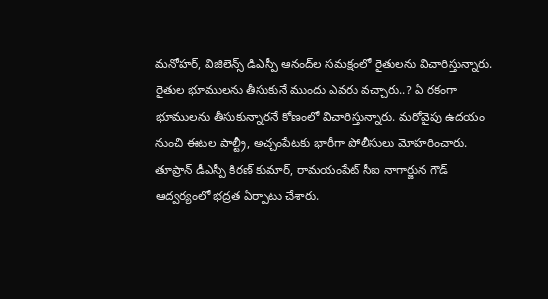మనోహర్, విజిలెన్స్ డిఎస్పీ ఆనంద్‌ల సమక్షంలో రైతులను విచారిస్తున్నారు. రైతుల భూములను తీసుకునే ముందు ఎవరు వచ్చారు..? ఏ రకంగా భూములను తీసుకున్నారనే కోణంలో విచారిస్తున్నారు. మరోవైపు ఉదయం నుంచి ఈటల పాల్ట్రీ, అచ్చంపేటకు భారీగా పోలీసులు మోహరించారు. తూప్రాన్ డీఎస్పీ కిరణ్ కుమార్, రామయంపేట్ సీఐ నాగార్జున గౌడ్ ఆద్వర్యంలో భద్రత ఏర్పాటు చేశారు.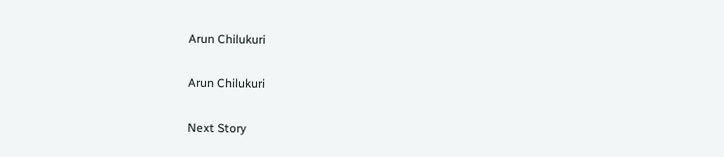Arun Chilukuri

Arun Chilukuri

Next Story